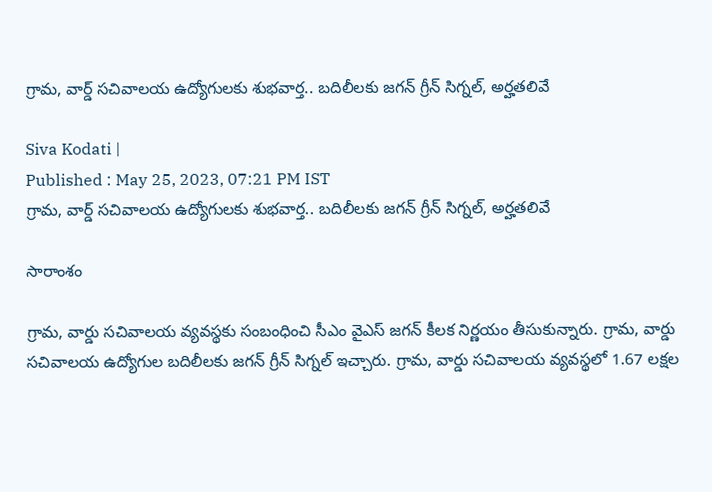గ్రామ, వార్డ్ సచివాలయ ఉద్యోగులకు శుభవార్త.. బదిలీలకు జగన్ గ్రీన్ సిగ్నల్, అర్హతలివే

Siva Kodati |
Published : May 25, 2023, 07:21 PM IST
గ్రామ, వార్డ్ సచివాలయ ఉద్యోగులకు శుభవార్త.. బదిలీలకు జగన్ గ్రీన్ సిగ్నల్, అర్హతలివే

సారాంశం

గ్రామ, వార్డు సచివాలయ వ్యవస్థకు సంబంధించి సీఎం వైఎస్ జగన్ కీలక నిర్ణయం తీసుకున్నారు. గ్రామ, వార్డు సచివాలయ ఉద్యోగుల బదిలీలకు జగన్ గ్రీన్ సిగ్నల్ ఇచ్చారు. గ్రామ, వార్డు సచివాలయ వ్యవస్థలో 1.67 లక్షల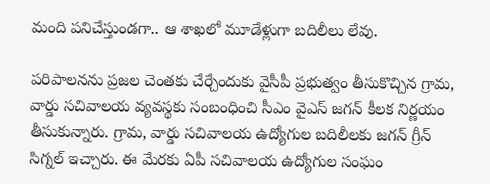మంది పనిచేస్తుండగా.. ఆ శాఖలో మూడేళ్లుగా బదిలీలు లేవు.

పరిపాలనను ప్రజల చెంతకు చేర్చేందుకు వైసీపీ ప్రభుత్వం తీసుకొచ్చిన గ్రామ, వార్డు సచివాలయ వ్యవస్థకు సంబంధించి సీఎం వైఎస్ జగన్ కీలక నిర్ణయం తీసుకున్నారు. గ్రామ, వార్డు సచివాలయ ఉద్యోగుల బదిలీలకు జగన్ గ్రీన్ సిగ్నల్ ఇచ్చారు. ఈ మేరకు ఏపీ సచివాలయ ఉద్యోగుల సంఘం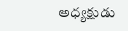అధ్యక్షుడు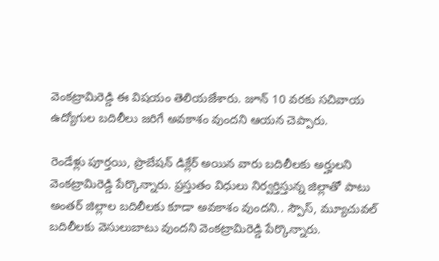వెంకట్రామిరెడ్డి ఈ విషయం తెలియజేశారు. జూన్ 10 వరకు సచివాయ ఉద్యోగుల బదిలీలు జరిగే అవకాశం వుందని ఆయన చెప్పారు.

రెండేళ్లు పూర్తయి, ప్రొబేషన్ డిక్లేర్ అయిన వారు బదిలీలకు అర్హులని వెంకట్రామిరెడ్డి పేర్కొన్నారు. ప్రస్తుతం విధులు నిర్వర్తిస్తున్న జిల్లాతో పాటు అంతర్ జిల్లాల బదిలీలకు కూడా అవకాశం వుందని.. స్పౌస్, మ్యూచువల్ బదిలీలకు వెసులుబాటు వుందని వెంకట్రామిరెడ్డి పేర్కొన్నారు.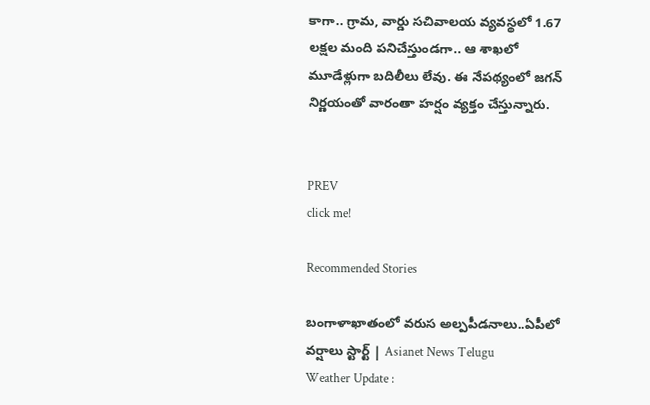కాగా.. గ్రామ, వార్డు సచివాలయ వ్యవస్థలో 1.67 లక్షల మంది పనిచేస్తుండగా.. ఆ శాఖలో మూడేళ్లుగా బదిలీలు లేవు. ఈ నేపథ్యంలో జగన్ నిర్ణయంతో వారంతా హర్షం వ్యక్తం చేస్తున్నారు.


PREV
click me!

Recommended Stories

బంగాళాఖాతంలో వరుస అల్పపీడనాలు..ఏపీలో వర్షాలు స్టార్ట్ | Asianet News Telugu
Weather Update :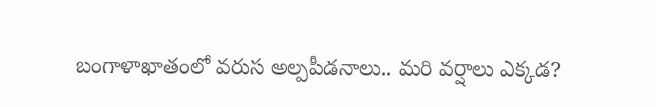బంగాళాఖాతంలో వరుస అల్పపీడనాలు.. మరి వర్షాలు ఎక్కడ?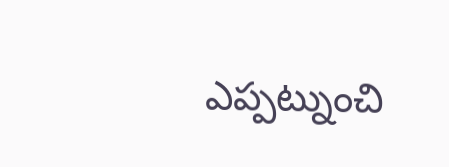ఎప్పట్నుంచి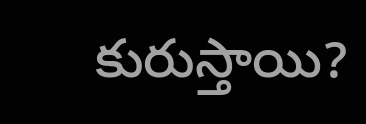కురుస్తాయి?